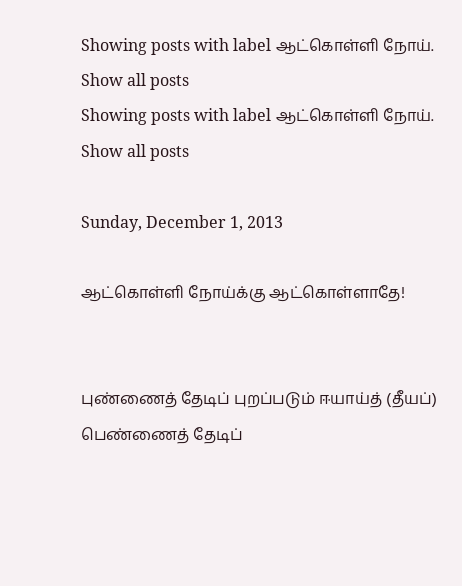Showing posts with label ஆட்கொள்ளி நோய். Show all posts
Showing posts with label ஆட்கொள்ளி நோய். Show all posts

Sunday, December 1, 2013

ஆட்கொள்ளி நோய்க்கு ஆட்கொள்ளாதே!


புண்ணைத் தேடிப் புறப்படும் ஈயாய்த் (தீயப்)
பெண்ணைத் தேடிப்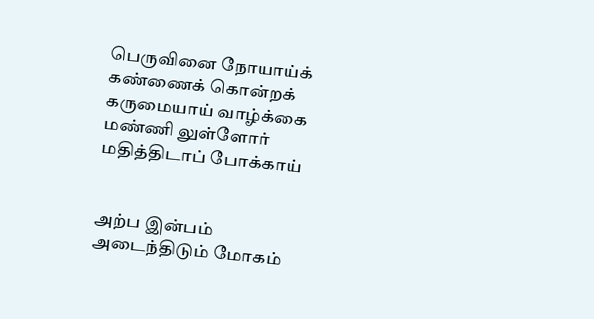பெருவினை நோயாய்க்
கண்ணைக் கொன்றக் கருமையாய் வாழ்க்கை
மண்ணி லுள்ளோர் மதித்திடாப் போக்காய்


அற்ப இன்பம் அடைந்திடும் மோகம்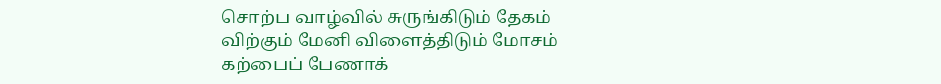சொற்ப வாழ்வில் சுருங்கிடும் தேகம்
விற்கும் மேனி விளைத்திடும் மோசம்
கற்பைப் பேணாக்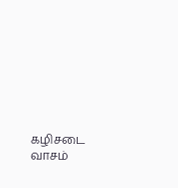கழிசடை வாசம்